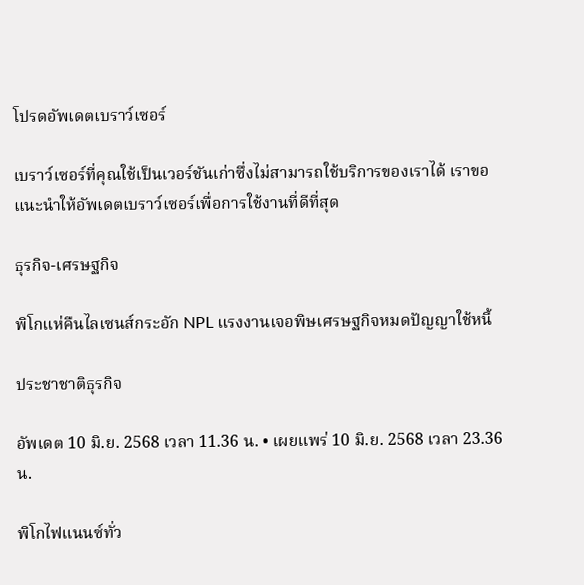โปรดอัพเดตเบราว์เซอร์

เบราว์เซอร์ที่คุณใช้เป็นเวอร์ชันเก่าซึ่งไม่สามารถใช้บริการของเราได้ เราขอแนะนำให้อัพเดตเบราว์เซอร์เพื่อการใช้งานที่ดีที่สุด

ธุรกิจ-เศรษฐกิจ

พิโกแห่คืนไลเซนส์กระอัก NPL แรงงานเจอพิษเศรษฐกิจหมดปัญญาใช้หนี้

ประชาชาติธุรกิจ

อัพเดต 10 มิ.ย. 2568 เวลา 11.36 น. • เผยแพร่ 10 มิ.ย. 2568 เวลา 23.36 น.

พิโกไฟแนนซ์ทั่ว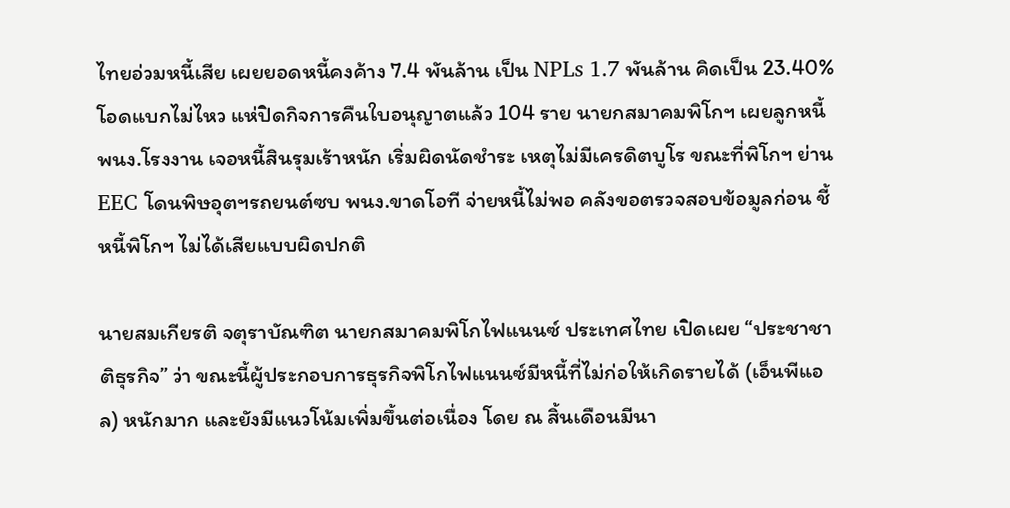ไทยอ่วมหนี้เสีย เผยยอดหนี้คงค้าง 7.4 พันล้าน เป็น NPLs 1.7 พันล้าน คิดเป็น 23.40% โอดแบกไม่ไหว แห่ปิดกิจการคืนใบอนุญาตแล้ว 104 ราย นายกสมาคมพิโกฯ เผยลูกหนี้ พนง.โรงงาน เจอหนี้สินรุมเร้าหนัก เริ่มผิดนัดชำระ เหตุไม่มีเครดิตบูโร ขณะที่พิโกฯ ย่าน EEC โดนพิษอุตฯรถยนต์ซบ พนง.ขาดโอที จ่ายหนี้ไม่พอ คลังขอตรวจสอบข้อมูลก่อน ชี้หนี้พิโกฯ ไม่ได้เสียแบบผิดปกติ

นายสมเกียรติ จตุราบัณฑิต นายกสมาคมพิโกไฟแนนซ์ ประเทศไทย เปิดเผย “ประชาชาติธุรกิจ” ว่า ขณะนี้ผู้ประกอบการธุรกิจพิโกไฟแนนซ์มีหนี้ที่ไม่ก่อให้เกิดรายได้ (เอ็นพีแอล) หนักมาก และยังมีแนวโน้มเพิ่มขึ้นต่อเนื่อง โดย ณ สิ้นเดือนมีนา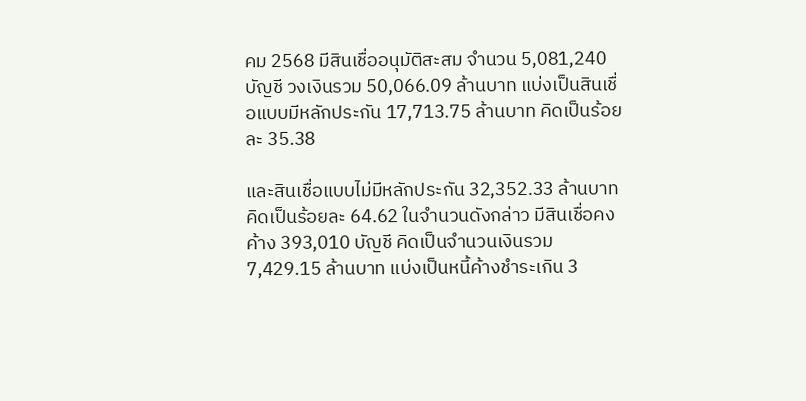คม 2568 มีสินเชื่ออนุมัติสะสม จำนวน 5,081,240 บัญชี วงเงินรวม 50,066.09 ล้านบาท แบ่งเป็นสินเชื่อแบบมีหลักประกัน 17,713.75 ล้านบาท คิดเป็นร้อยละ 35.38

และสินเชื่อแบบไม่มีหลักประกัน 32,352.33 ล้านบาท คิดเป็นร้อยละ 64.62 ในจำนวนดังกล่าว มีสินเชื่อคงค้าง 393,010 บัญชี คิดเป็นจำนวนเงินรวม 7,429.15 ล้านบาท แบ่งเป็นหนี้ค้างชำระเกิน 3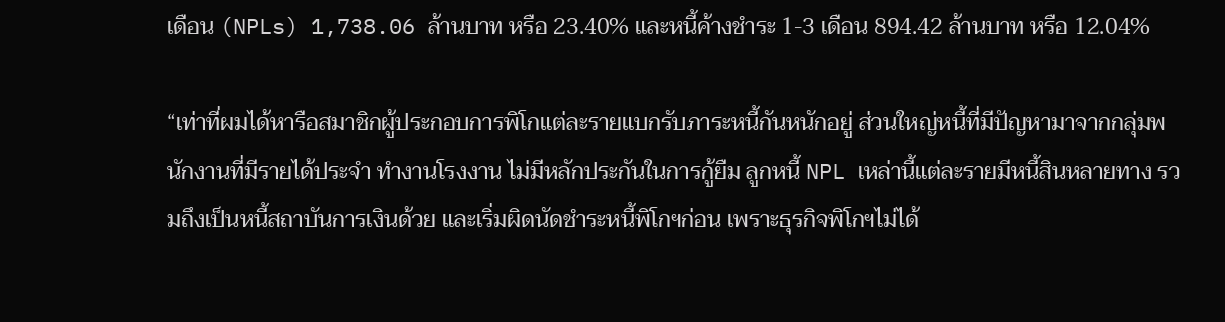เดือน (NPLs) 1,738.06 ล้านบาท หรือ 23.40% และหนี้ค้างชำระ 1-3 เดือน 894.42 ล้านบาท หรือ 12.04%

“เท่าที่ผมได้หารือสมาชิกผู้ประกอบการพิโกแต่ละรายแบกรับภาระหนี้กันหนักอยู่ ส่วนใหญ่หนี้ที่มีปัญหามาจากกลุ่มพนักงานที่มีรายได้ประจำ ทำงานโรงงาน ไม่มีหลักประกันในการกู้ยืม ลูกหนี้ NPL เหล่านี้แต่ละรายมีหนี้สินหลายทาง รวมถึงเป็นหนี้สถาบันการเงินด้วย และเริ่มผิดนัดชำระหนี้พิโกฯก่อน เพราะธุรกิจพิโกฯไม่ได้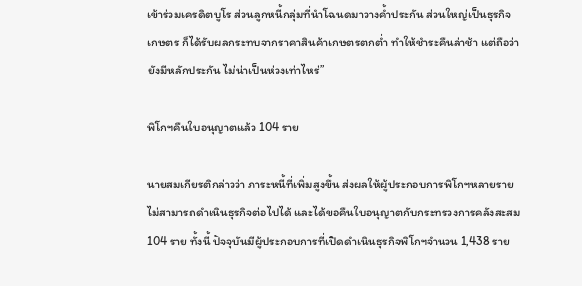เข้าร่วมเครดิตบูโร ส่วนลูกหนี้กลุ่มที่นำโฉนดมาวางค้ำประกัน ส่วนใหญ่เป็นธุรกิจเกษตร ก็ได้รับผลกระทบจากราคาสินค้าเกษตรตกต่ำ ทำให้ชำระคืนล่าช้า แต่ถือว่ายังมีหลักประกัน ไม่น่าเป็นห่วงเท่าไหร่”

พิโกฯคืนใบอนุญาตแล้ว 104 ราย

นายสมเกียรติกล่าวว่า ภาระหนี้ที่เพิ่มสูงขึ้น ส่งผลให้ผู้ประกอบการพิโกฯหลายรายไม่สามารถดำเนินธุรกิจต่อไปได้ และได้ขอคืนใบอนุญาตกับกระทรวงการคลังสะสม 104 ราย ทั้งนี้ ปัจจุบันมีผู้ประกอบการที่เปิดดำเนินธุรกิจพิโกฯจำนวน 1,438 ราย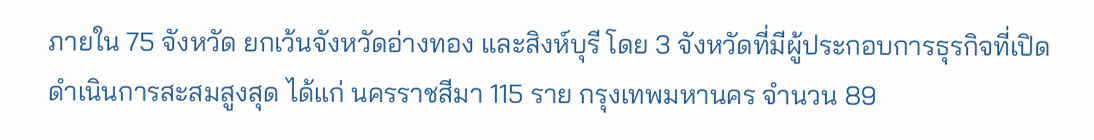ภายใน 75 จังหวัด ยกเว้นจังหวัดอ่างทอง และสิงห์บุรี โดย 3 จังหวัดที่มีผู้ประกอบการธุรกิจที่เปิดดำเนินการสะสมสูงสุด ได้แก่ นครราชสีมา 115 ราย กรุงเทพมหานคร จำนวน 89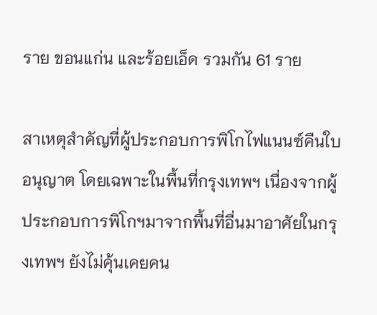ราย ขอนแก่น และร้อยเอ็ด รวมกัน 61 ราย

สาเหตุสำคัญที่ผู้ประกอบการพิโกไฟแนนซ์คืนใบอนุญาต โดยเฉพาะในพื้นที่กรุงเทพฯ เนื่องจากผู้ประกอบการพิโกฯมาจากพื้นที่อื่นมาอาศัยในกรุงเทพฯ ยังไม่คุ้นเคยคน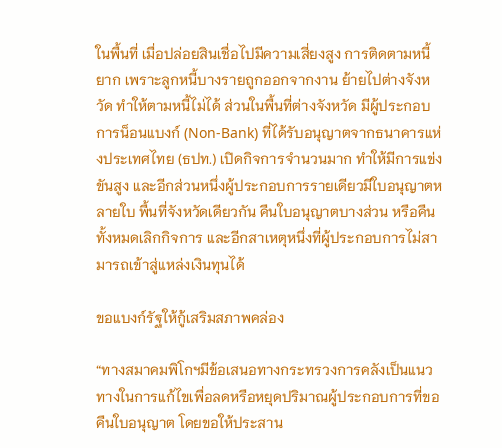ในพื้นที่ เมื่อปล่อยสินเชื่อไปมีความเสี่ยงสูง การติดตามหนี้ยาก เพราะลูกหนี้บางรายถูกออกจากงาน ย้ายไปต่างจังหวัด ทำให้ตามหนี้ไม่ได้ ส่วนในพื้นที่ต่างจังหวัด มีผู้ประกอบการน็อนแบงก์ (Non-Bank) ที่ได้รับอนุญาตจากธนาคารแห่งประเทศไทย (ธปท.) เปิดกิจการจำนวนมาก ทำให้มีการแข่งขันสูง และอีกส่วนหนึ่งผู้ประกอบการรายเดียวมีใบอนุญาตหลายใบ พื้นที่จังหวัดเดียวกัน คืนใบอนุญาตบางส่วน หรือคืนทั้งหมดเลิกกิจการ และอีกสาเหตุหนึ่งที่ผู้ประกอบการไม่สามารถเข้าสู่แหล่งเงินทุนได้

ขอแบงก์รัฐให้กู้เสริมสภาพคล่อง

“ทางสมาคมพิโกฯมีข้อเสนอทางกระทรวงการคลังเป็นแนวทางในการแก้ไขเพื่อลดหรือหยุดปริมาณผู้ประกอบการที่ขอคืนใบอนุญาต โดยขอให้ประสาน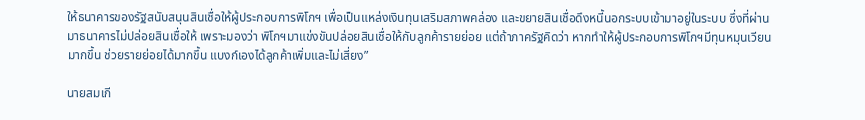ให้ธนาคารของรัฐสนับสนุนสินเชื่อให้ผู้ประกอบการพิโกฯ เพื่อเป็นแหล่งเงินทุนเสริมสภาพคล่อง และขยายสินเชื่อดึงหนี้นอกระบบเข้ามาอยู่ในระบบ ซึ่งที่ผ่านมาธนาคารไม่ปล่อยสินเชื่อให้ เพราะมองว่า พิโกฯมาแข่งขันปล่อยสินเชื่อให้กับลูกค้ารายย่อย แต่ถ้าภาครัฐคิดว่า หากทำให้ผู้ประกอบการพิโกฯมีทุนหมุนเวียนมากขึ้น ช่วยรายย่อยได้มากขึ้น แบงก์เองได้ลูกค้าเพิ่มและไม่เสี่ยง”

นายสมเกี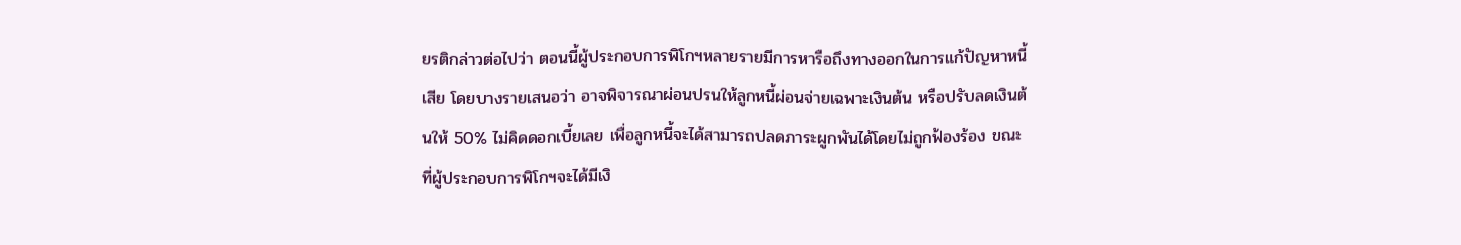ยรติกล่าวต่อไปว่า ตอนนี้ผู้ประกอบการพิโกฯหลายรายมีการหารือถึงทางออกในการแก้ปัญหาหนี้เสีย โดยบางรายเสนอว่า อาจพิจารณาผ่อนปรนให้ลูกหนี้ผ่อนจ่ายเฉพาะเงินต้น หรือปรับลดเงินต้นให้ 50% ไม่คิดดอกเบี้ยเลย เพื่อลูกหนี้จะได้สามารถปลดภาระผูกพันได้โดยไม่ถูกฟ้องร้อง ขณะที่ผู้ประกอบการพิโกฯจะได้มีเงิ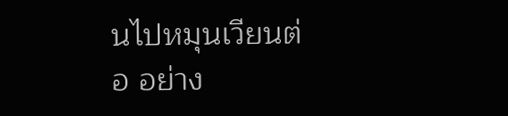นไปหมุนเวียนต่อ อย่าง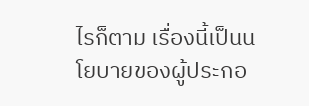ไรก็ตาม เรื่องนี้เป็นนโยบายของผู้ประกอ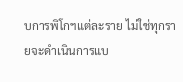บการพิโกฯแต่ละราย ไม่ใช่ทุกรายจะดำเนินการแบ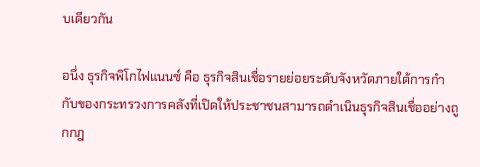บเดียวกัน

อนึ่ง ธุรกิจพิโกไฟแนนซ์ คือ ธุรกิจสินเชื่อรายย่อยระดับจังหวัดภายใต้การกำกับของกระทรวงการคลังที่เปิดให้ประชาชนสามารถดำเนินธุรกิจสินเชื่ออย่างถูกกฎ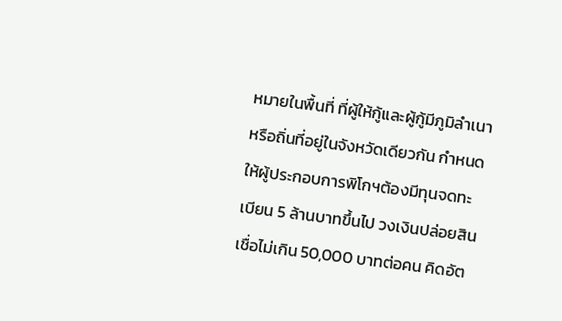หมายในพื้นที่ ที่ผู้ให้กู้และผู้กู้มีภูมิลำเนาหรือถิ่นที่อยู่ในจังหวัดเดียวกัน กำหนดให้ผู้ประกอบการพิโกฯต้องมีทุนจดทะเบียน 5 ล้านบาทขึ้นไป วงเงินปล่อยสินเชื่อไม่เกิน 50,000 บาทต่อคน คิดอัต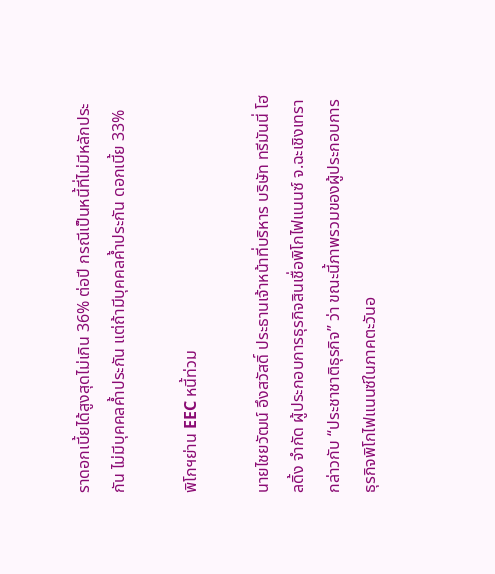ราดอกเบี้ยได้สูงสุดไม่เกิน 36% ต่อปี กรณีเป็นหนี้ที่ไม่มีหลักประกัน ไม่มีบุคคลค้ำประกัน แต่ถ้ามีบุคคลค้ำประกัน ดอกเบี้ย 33%

พิโกฯย่าน EEC หนี้ท่วม

นายไชยวัฒน์ อึงสวัสดิ์ ประธานเจ้าหน้าที่บริหาร บริษัท ทรีมันนี่ โฮลดิ้ง จำกัด ผู้ประกอบการธุรกิจสินเชื่อพิโกไฟแนนซ์ จ.ฉะเชิงเทรา กล่าวกับ “ประชาชาติธุรกิจ” ว่า ขณะนี้ภาพรวมของผู้ประกอบการธุรกิจพิโกไฟแนนซ์ในภาคตะวันอ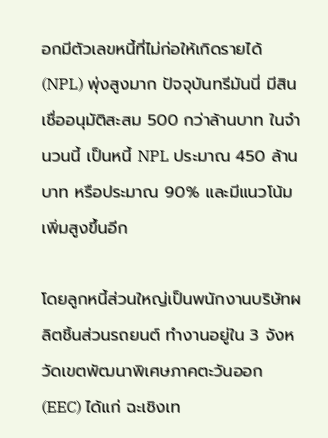อกมีตัวเลขหนี้ที่ไม่ก่อให้เกิดรายได้ (NPL) พุ่งสูงมาก ปัจจุบันทรีมันนี่ มีสินเชื่ออนุมัติสะสม 500 กว่าล้านบาท ในจำนวนนี้ เป็นหนี้ NPL ประมาณ 450 ล้านบาท หรือประมาณ 90% และมีแนวโน้มเพิ่มสูงขึ้นอีก

โดยลูกหนี้ส่วนใหญ่เป็นพนักงานบริษัทผลิตชิ้นส่วนรถยนต์ ทำงานอยู่ใน 3 จังหวัดเขตพัฒนาพิเศษภาคตะวันออก (EEC) ได้แก่ ฉะเชิงเท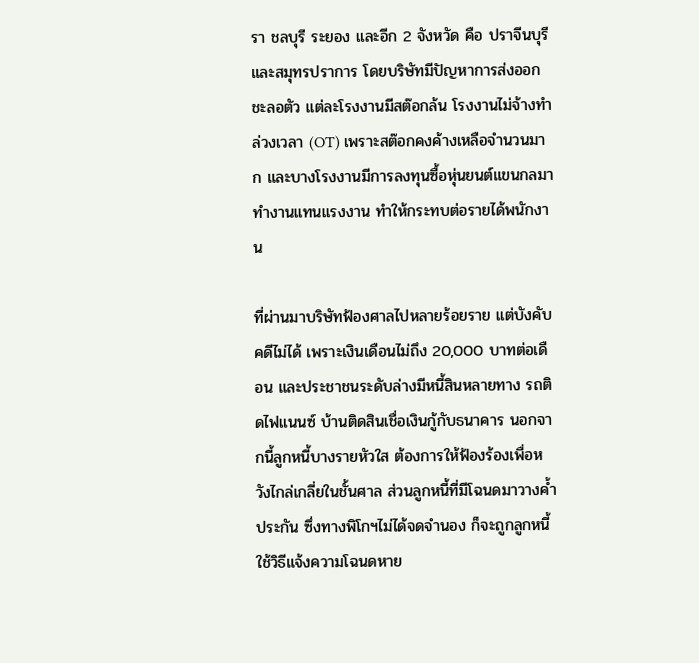รา ชลบุรี ระยอง และอีก 2 จังหวัด คือ ปราจีนบุรี และสมุทรปราการ โดยบริษัทมีปัญหาการส่งออกชะลอตัว แต่ละโรงงานมีสต๊อกล้น โรงงานไม่จ้างทำล่วงเวลา (OT) เพราะสต๊อกคงค้างเหลือจำนวนมาก และบางโรงงานมีการลงทุนซื้อหุ่นยนต์แขนกลมาทำงานแทนแรงงาน ทำให้กระทบต่อรายได้พนักงาน

ที่ผ่านมาบริษัทฟ้องศาลไปหลายร้อยราย แต่บังคับคดีไม่ได้ เพราะเงินเดือนไม่ถึง 20,000 บาทต่อเดือน และประชาชนระดับล่างมีหนี้สินหลายทาง รถติดไฟแนนซ์ บ้านติดสินเชื่อเงินกู้กับธนาคาร นอกจากนี้ลูกหนี้บางรายหัวใส ต้องการให้ฟ้องร้องเพื่อหวังไกล่เกลี่ยในชั้นศาล ส่วนลูกหนี้ที่มีโฉนดมาวางค้ำประกัน ซึ่งทางพิโกฯไม่ได้จดจำนอง ก็จะถูกลูกหนี้ใช้วิธีแจ้งความโฉนดหาย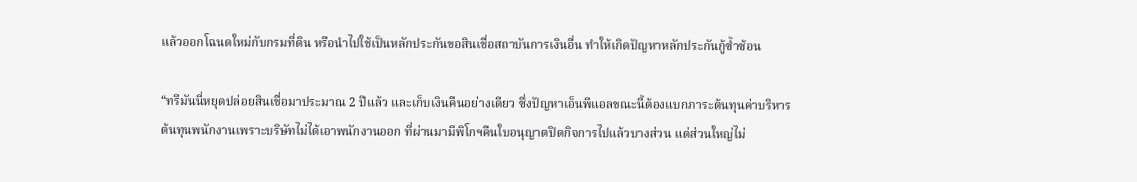แล้วออกโฉนดใหม่กับกรมที่ดิน หรือนำไปใช้เป็นหลักประกันขอสินเชื่อสถาบันการเงินอื่น ทำให้เกิดปัญหาหลักประกันกู้ซ้ำซ้อน

“ทรีมันนี่หยุดปล่อยสินเชื่อมาประมาณ 2 ปีแล้ว และเก็บเงินคืนอย่างเดียว ซึ่งปัญหาเอ็นพีแอลขณะนี้ต้องแบกภาระต้นทุนค่าบริหาร ต้นทุนพนักงานเพราะบริษัทไม่ได้เอาพนักงานออก ที่ผ่านมามีพิโกฯคืนใบอนุญาตปิดกิจการไปแล้วบางส่วน แต่ส่วนใหญ่ไม่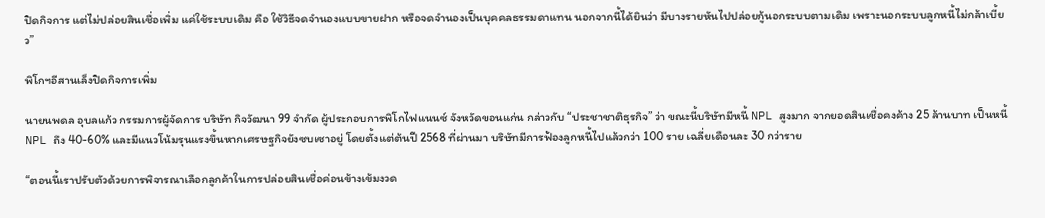ปิดกิจการ แต่ไม่ปล่อยสินเชื่อเพิ่ม แค่ใช้ระบบเดิม คือ ใช้วิธีจดจำนองแบบขายฝาก หรือจดจำนองเป็นบุคคลธรรมดาแทน นอกจากนี้ได้ยินว่า มีบางรายหันไปปล่อยกู้นอกระบบตามเดิม เพราะนอกระบบลูกหนี้ไม่กล้าเบี้ยว”

พิโกฯอีสานเล็งปิดกิจการเพิ่ม

นายนพดล อุบลแก้ว กรรมการผู้จัดการ บริษัท กิจวัฒนา 99 จำกัด ผู้ประกอบการพิโกไฟแนนซ์ จังหวัดขอนแก่น กล่าวกับ “ประชาชาติธุรกิจ” ว่า ขณะนี้บริษัทมีหนี้ NPL สูงมาก จากยอดสินเชื่อคงค้าง 25 ล้านบาท เป็นหนี้ NPL ถึง 40-60% และมีแนวโน้มรุนแรงขึ้นหากเศรษฐกิจยังซบเซาอยู่ โดยตั้งแต่ต้นปี 2568 ที่ผ่านมา บริษัทมีการฟ้องลูกหนี้ไปแล้วกว่า 100 ราย เฉลี่ยเดือนละ 30 กว่าราย

“ตอนนี้เราปรับตัวด้วยการพิจารณาเลือกลูกค้าในการปล่อยสินเชื่อค่อนข้างเข้มงวด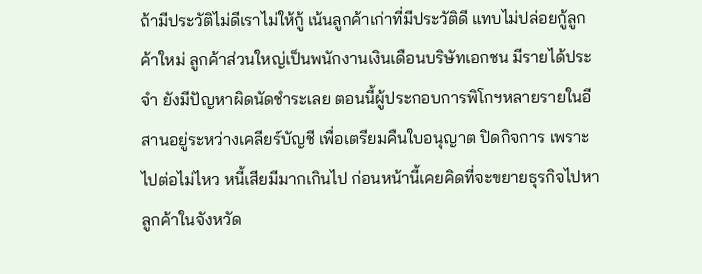ถ้ามีประวัติไม่ดีเราไม่ให้กู้ เน้นลูกค้าเก่าที่มีประวัติดี แทบไม่ปล่อยกู้ลูกค้าใหม่ ลูกค้าส่วนใหญ่เป็นพนักงานเงินเดือนบริษัทเอกชน มีรายได้ประจำ ยังมีปัญหาผิดนัดชำระเลย ตอนนี้ผู้ประกอบการพิโกฯหลายรายในอีสานอยู่ระหว่างเคลียร์บัญชี เพื่อเตรียมคืนใบอนุญาต ปิดกิจการ เพราะไปต่อไม่ไหว หนี้เสียมีมากเกินไป ก่อนหน้านี้เคยคิดที่จะขยายธุรกิจไปหาลูกค้าในจังหวัด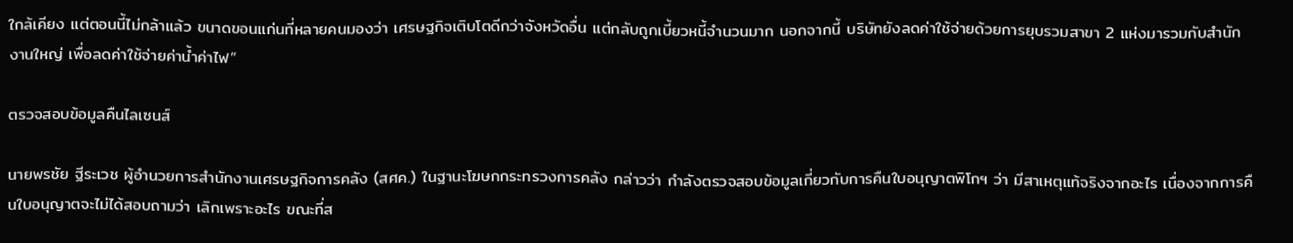ใกล้เคียง แต่ตอนนี้ไม่กล้าแล้ว ขนาดขอนแก่นที่หลายคนมองว่า เศรษฐกิจเติบโตดีกว่าจังหวัดอื่น แต่กลับถูกเบี้ยวหนี้จำนวนมาก นอกจากนี้ บริษัทยังลดค่าใช้จ่ายด้วยการยุบรวมสาขา 2 แห่งมารวมกับสำนักงานใหญ่ เพื่อลดค่าใช้จ่ายค่าน้ำค่าไฟ”

ตรวจสอบข้อมูลคืนไลเซนส์

นายพรชัย ฐีระเวช ผู้อำนวยการสำนักงานเศรษฐกิจการคลัง (สศค.) ในฐานะโฆษกกระทรวงการคลัง กล่าวว่า กำลังตรวจสอบข้อมูลเกี่ยวกับการคืนใบอนุญาตพิโกฯ ว่า มีสาเหตุแท้จริงจากอะไร เนื่องจากการคืนใบอนุญาตจะไม่ได้สอบถามว่า เลิกเพราะอะไร ขณะที่ส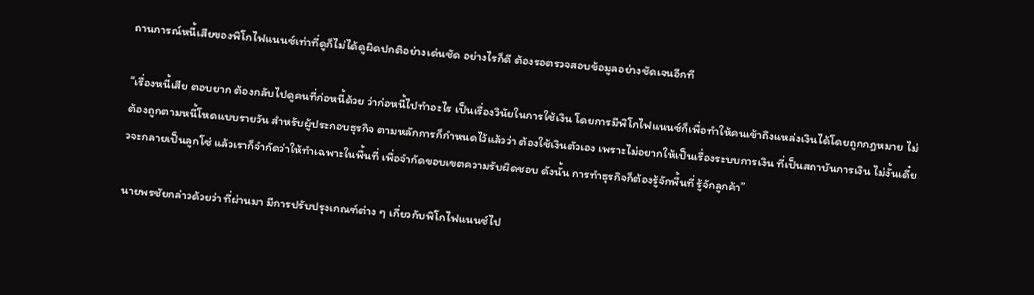ถานการณ์หนี้เสียของพิโกไฟแนนซ์เท่าที่ดูก็ไม่ได้ดูผิดปกติอย่างเด่นชัด อย่างไรก็ดี ต้องรอตรวจสอบข้อมูลอย่างชัดเจนอีกที

“เรื่องหนี้เสีย ตอบยาก ต้องกลับไปดูคนที่ก่อหนี้ด้วย ว่าก่อหนี้ไปทำอะไร เป็นเรื่องวินัยในการใช้เงิน โดยการมีพิโกไฟแนนซ์ก็เพื่อทำให้คนเข้าถึงแหล่งเงินได้โดยถูกกฎหมาย ไม่ต้องถูกตามหนี้โหดแบบรายวัน สำหรับผู้ประกอบธุรกิจ ตามหลักการก็กำหนดไว้แล้วว่า ต้องใช้เงินตัวเอง เพราะไม่อยากให้เป็นเรื่องระบบการเงิน ที่เป็นสถาบันการเงิน ไม่งั้นเดี๋ยวจะกลายเป็นลูกโซ่ แล้วเราก็จำกัดว่าให้ทำเฉพาะในพื้นที่ เพื่อจำกัดขอบเขตความรับผิดชอบ ดังนั้น การทำธุรกิจก็ต้องรู้จักพื้นที่ รู้จักลูกค้า”

นายพรชัยกล่าวด้วยว่า ที่ผ่านมา มีการปรับปรุงเกณฑ์ต่าง ๆ เกี่ยวกับพิโกไฟแนนซ์ไป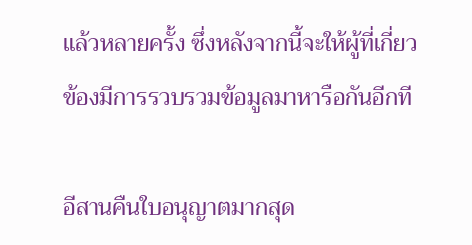แล้วหลายครั้ง ซึ่งหลังจากนี้จะให้ผู้ที่เกี่ยวข้องมีการรวบรวมข้อมูลมาหารือกันอีกที

อีสานคืนใบอนุญาตมากสุด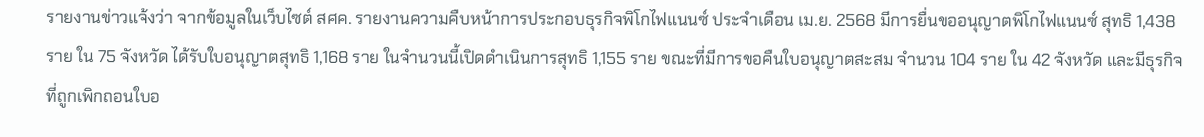รายงานข่าวแจ้งว่า จากข้อมูลในเว็บไซต์ สศค. รายงานความคืบหน้าการประกอบธุรกิจพิโกไฟแนนซ์ ประจำเดือน เม.ย. 2568 มีการยื่นขออนุญาตพิโกไฟแนนซ์ สุทธิ 1,438 ราย ใน 75 จังหวัด ได้รับใบอนุญาตสุทธิ 1,168 ราย ในจำนวนนี้เปิดดำเนินการสุทธิ 1,155 ราย ขณะที่มีการขอคืนใบอนุญาตสะสม จำนวน 104 ราย ใน 42 จังหวัด และมีธุรกิจที่ถูกเพิกถอนใบอ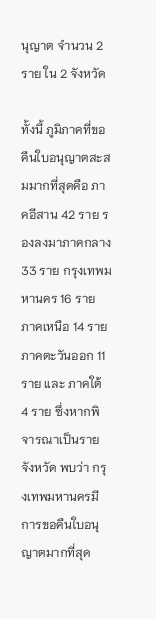นุญาต จำนวน 2 ราย ใน 2 จังหวัด

ทั้งนี้ ภูมิภาคที่ขอคืนใบอนุญาตสะสมมากที่สุดคือ ภาคอีสาน 42 ราย รองลงมาภาคกลาง 33 ราย กรุงเทพมหานคร 16 ราย ภาคเหนือ 14 ราย ภาคตะวันออก 11 ราย และ ภาคใต้ 4 ราย ซึ่งหากพิจารณาเป็นรายจังหวัด พบว่า กรุงเทพมหานครมีการขอคืนใบอนุญาตมากที่สุด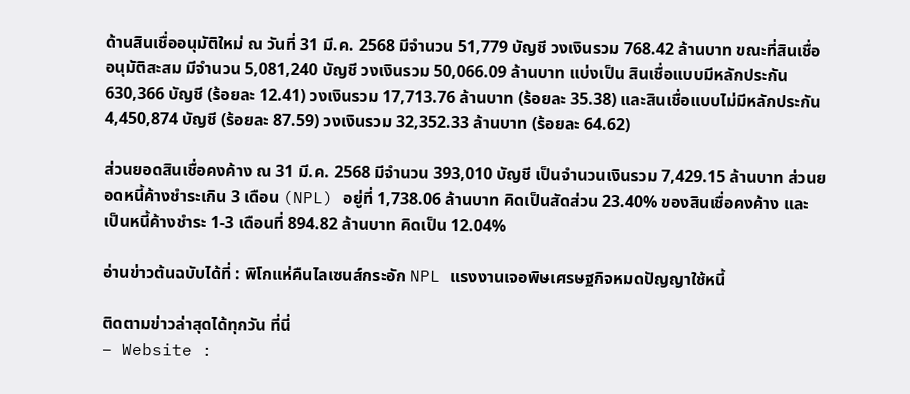ด้านสินเชื่ออนุมัติใหม่ ณ วันที่ 31 มี.ค. 2568 มีจำนวน 51,779 บัญชี วงเงินรวม 768.42 ล้านบาท ขณะที่สินเชื่ออนุมัติสะสม มีจำนวน 5,081,240 บัญชี วงเงินรวม 50,066.09 ล้านบาท แบ่งเป็น สินเชื่อแบบมีหลักประกัน 630,366 บัญชี (ร้อยละ 12.41) วงเงินรวม 17,713.76 ล้านบาท (ร้อยละ 35.38) และสินเชื่อแบบไม่มีหลักประกัน 4,450,874 บัญชี (ร้อยละ 87.59) วงเงินรวม 32,352.33 ล้านบาท (ร้อยละ 64.62)

ส่วนยอดสินเชื่อคงค้าง ณ 31 มี.ค. 2568 มีจำนวน 393,010 บัญชี เป็นจำนวนเงินรวม 7,429.15 ล้านบาท ส่วนยอดหนี้ค้างชำระเกิน 3 เดือน (NPL) อยู่ที่ 1,738.06 ล้านบาท คิดเป็นสัดส่วน 23.40% ของสินเชื่อคงค้าง และ เป็นหนี้ค้างชำระ 1-3 เดือนที่ 894.82 ล้านบาท คิดเป็น 12.04%

อ่านข่าวต้นฉบับได้ที่ : พิโกแห่คืนไลเซนส์กระอัก NPL แรงงานเจอพิษเศรษฐกิจหมดปัญญาใช้หนี้

ติดตามข่าวล่าสุดได้ทุกวัน ที่นี่
– Website :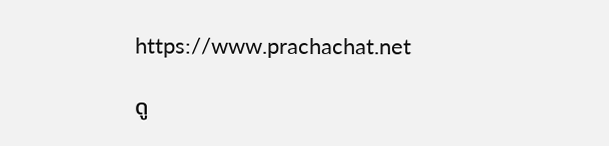https://www.prachachat.net

ดู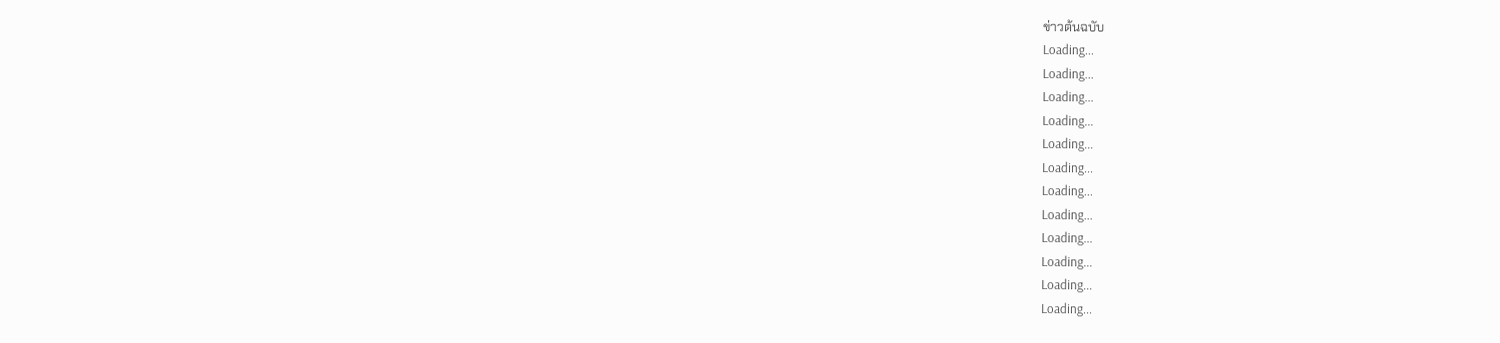ข่าวต้นฉบับ
Loading...
Loading...
Loading...
Loading...
Loading...
Loading...
Loading...
Loading...
Loading...
Loading...
Loading...
Loading...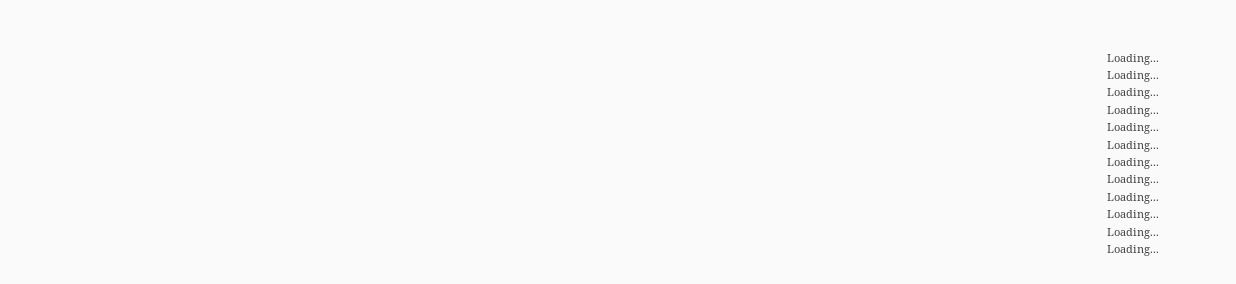Loading...
Loading...
Loading...
Loading...
Loading...
Loading...
Loading...
Loading...
Loading...
Loading...
Loading...
Loading...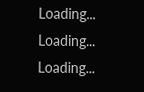Loading...
Loading...
Loading...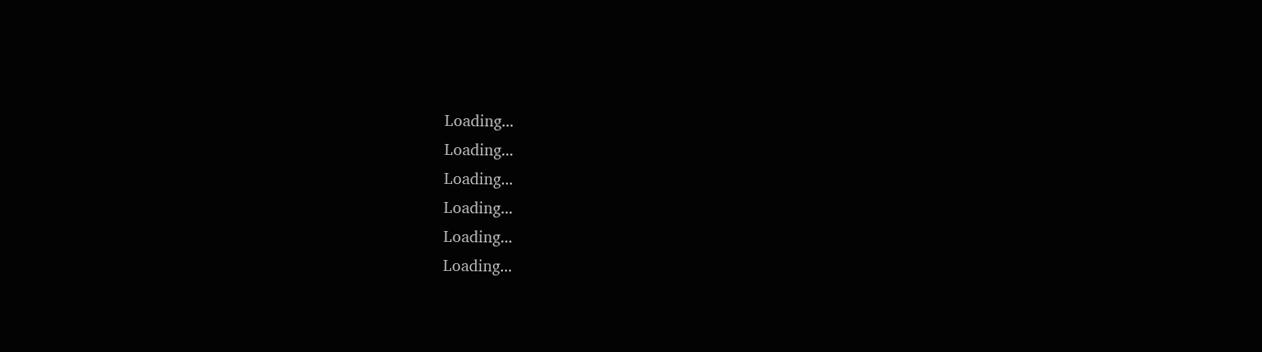Loading...
Loading...
Loading...
Loading...
Loading...
Loading...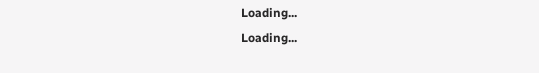Loading...
Loading...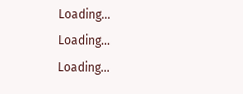Loading...
Loading...
Loading...